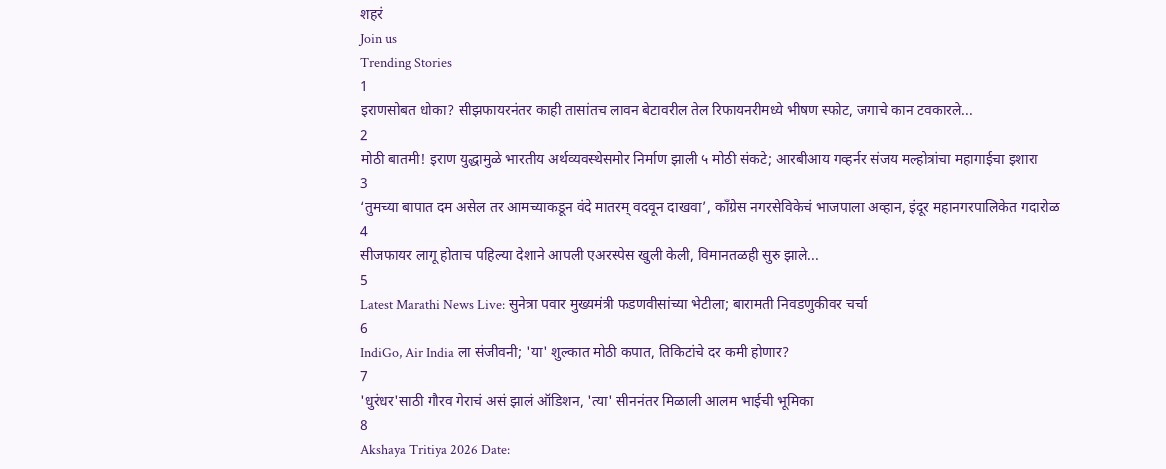शहरं
Join us
Trending Stories
1
इराणसोबत धोका? सीझफायरनंतर काही तासांतच लावन बेटावरील तेल रिफायनरीमध्ये भीषण स्फोट, जगाचे कान टवकारले...
2
मोठी बातमी! इराण युद्धामुळे भारतीय अर्थव्यवस्थेसमोर निर्माण झाली ५ मोठी संकटे; आरबीआय गव्हर्नर संजय मल्होत्रांचा महागाईचा इशारा
3
‘तुमच्या बापात दम असेल तर आमच्याकडून वंदे मातरम् वदवून दाखवा’, काँग्रेस नगरसेविकेचं भाजपाला अव्हान, इंदूर महानगरपालिकेत गदारोळ
4
सीजफायर लागू होताच पहिल्या देशाने आपली एअरस्पेस खुली केली, विमानतळही सुरु झाले...
5
Latest Marathi News Live: सुनेत्रा पवार मुख्यमंत्री फडणवीसांच्या भेटीला; बारामती निवडणुकीवर चर्चा
6
IndiGo, Air India ला संजीवनी; 'या' शुल्कात मोठी कपात, तिकिटांचे दर कमी होणार?
7
'धुरंधर'साठी गौरव गेराचं असं झालं ऑडिशन, 'त्या' सीननंतर मिळाली आलम भाईची भूमिका
8
Akshaya Tritiya 2026 Date: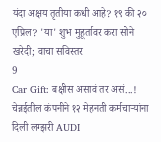यंदा अक्षय तृतीया कधी आहे? १९ की २० एप्रिल? 'या' शुभ मुहूर्तावर करा सोने खरेदी; वाचा सविस्तर
9
Car Gift: बक्षीस असावं तर असं...! चेन्नईतील कंपनीने १२ मेहनती कर्मचाऱ्यांना दिली लग्झरी AUDI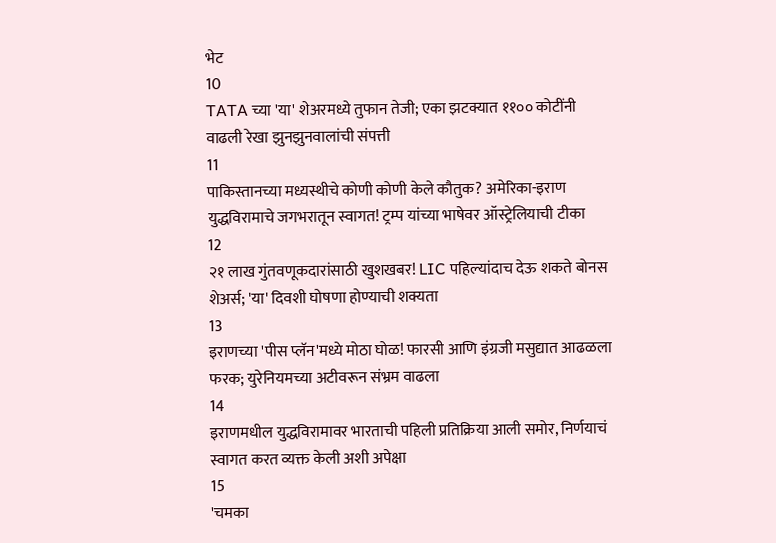भेट
10
TATA च्या 'या' शेअरमध्ये तुफान तेजी; एका झटक्यात ११०० कोटींनी वाढली रेखा झुनझुनवालांची संपत्ती
11
पाकिस्तानच्या मध्यस्थीचे कोणी कोणी केले कौतुक? अमेरिका-इराण युद्धविरामाचे जगभरातून स्वागत! ट्रम्प यांच्या भाषेवर ऑस्ट्रेलियाची टीका
12
२१ लाख गुंतवणूकदारांसाठी खुशखबर! LIC पहिल्यांदाच देऊ शकते बोनस शेअर्स; 'या' दिवशी घोषणा होण्याची शक्यता
13
इराणच्या 'पीस प्लॅन'मध्ये मोठा घोळ! फारसी आणि इंग्रजी मसुद्यात आढळला फरक; युरेनियमच्या अटीवरून संभ्रम वाढला
14
इराणमधील युद्धविरामावर भारताची पहिली प्रतिक्रिया आली समोर, निर्णयाचं स्वागत करत व्यक्त केली अशी अपेक्षा
15
'चमका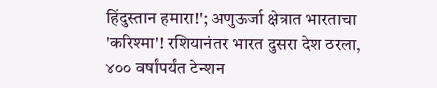हिंदुस्तान हमारा!'; अणुऊर्जा क्षेत्रात भारताचा 'करिश्मा'! रशियानंतर भारत दुसरा देश ठरला, ४०० वर्षांपर्यंत टेन्शन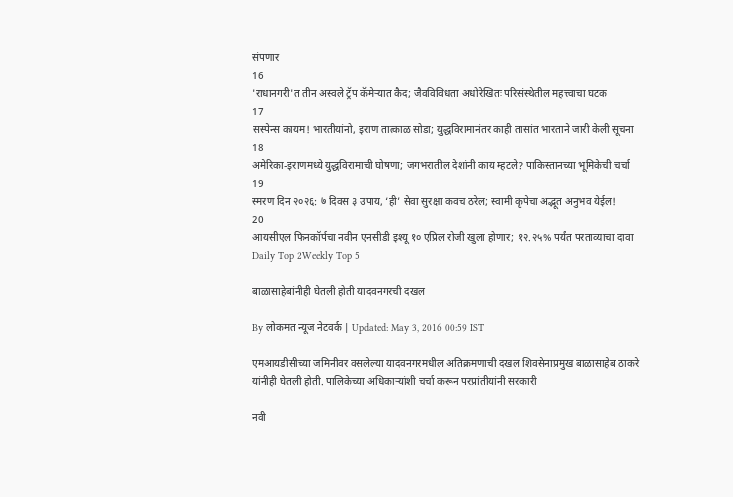संपणार
16
'राधानगरी'त तीन अस्वले ट्रॅप कॅमेऱ्यात कैद; जैवविविधता अधोरेखितः परिसंस्थेतील महत्त्वाचा घटक
17
सस्पेन्स कायम! भारतीयांनो, इराण तात्काळ सोडा; युद्धविरामानंतर काही तासांत भारताने जारी केली सूचना
18
अमेरिका-इराणमध्ये युद्धविरामाची घोषणा; जगभरातील देशांनी काय म्हटले? पाकिस्तानच्या भूमिकेची चर्चा
19
स्मरण दिन २०२६: ७ दिवस ३ उपाय, ‘ही’ सेवा सुरक्षा कवच ठरेल; स्वामी कृपेचा अद्भूत अनुभव येईल!
20
आयसीएल फिनकॉर्पचा नवीन एनसीडी इश्यू १० एप्रिल रोजी खुला होणार; १२.२५% पर्यंत परताव्याचा दावा
Daily Top 2Weekly Top 5

बाळासाहेबांनीही घेतली होती यादवनगरची दखल

By लोकमत न्यूज नेटवर्क | Updated: May 3, 2016 00:59 IST

एमआयडीसीच्या जमिनीवर वसलेल्या यादवनगरमधील अतिक्रमणाची दखल शिवसेनाप्रमुख बाळासाहेब ठाकरे यांनीही घेतली होती. पालिकेच्या अधिकाऱ्यांशी चर्चा करून परप्रांतीयांनी सरकारी

नवी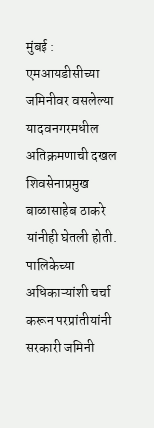मुंबई : एमआयडीसीच्या जमिनीवर वसलेल्या यादवनगरमधील अतिक्रमणाची दखल शिवसेनाप्रमुख बाळासाहेब ठाकरे यांनीही घेतली होती. पालिकेच्या अधिकाऱ्यांशी चर्चा करून परप्रांतीयांनी सरकारी जमिनी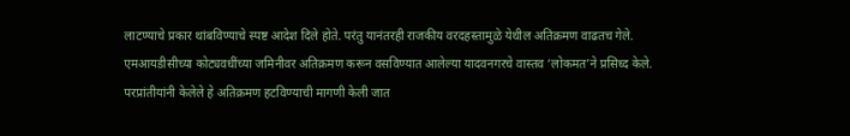लाटण्याचे प्रकार थांबविण्याचे स्पष्ट आदेश दिले होते. परंतु यानंतरही राजकीय वरदहस्तामुळे येथील अतिक्रमण वाढतच गेले. एमआयडीसीच्या कोट्यवधींच्या जमिनीवर अतिक्रमण करून वसविण्यात आलेल्या यादवनगरचे वास्तव ‘लोकमत’ने प्रसिध्द केले. परप्रांतीयांनी केलेले हे अतिक्रमण हटविण्याची मागणी केली जात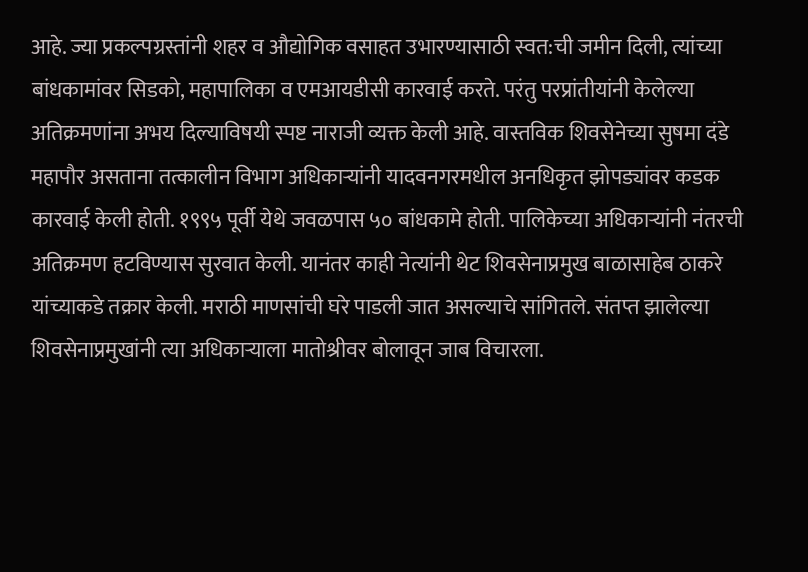आहे. ज्या प्रकल्पग्रस्तांनी शहर व औद्योगिक वसाहत उभारण्यासाठी स्वत:ची जमीन दिली, त्यांच्या बांधकामांवर सिडको, महापालिका व एमआयडीसी कारवाई करते. परंतु परप्रांतीयांनी केलेल्या अतिक्रमणांना अभय दिल्याविषयी स्पष्ट नाराजी व्यक्त केली आहे. वास्तविक शिवसेनेच्या सुषमा दंडे महापौर असताना तत्कालीन विभाग अधिकाऱ्यांनी यादवनगरमधील अनधिकृत झोपड्यांवर कडक कारवाई केली होती. १९९५ पूर्वी येथे जवळपास ५० बांधकामे होती. पालिकेच्या अधिकाऱ्यांनी नंतरची अतिक्रमण हटविण्यास सुरवात केली. यानंतर काही नेत्यांनी थेट शिवसेनाप्रमुख बाळासाहेब ठाकरे यांच्याकडे तक्रार केली. मराठी माणसांची घरे पाडली जात असल्याचे सांगितले. संतप्त झालेल्या शिवसेनाप्रमुखांनी त्या अधिकाऱ्याला मातोश्रीवर बोलावून जाब विचारला.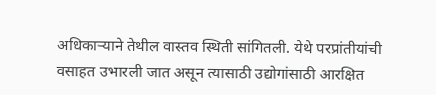अधिकाऱ्याने तेथील वास्तव स्थिती सांगितली. येथे परप्रांतीयांची वसाहत उभारली जात असून त्यासाठी उद्योगांसाठी आरक्षित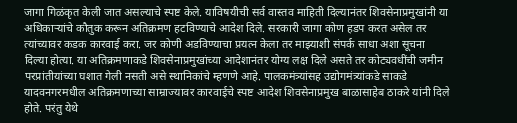जागा गिळंकृत केली जात असल्याचे स्पष्ट केले. याविषयीची सर्व वास्तव माहिती दिल्यानंतर शिवसेनाप्रमुखांनी या अधिकाऱ्यांचे कौतुक करून अतिक्रमण हटविण्याचे आदेश दिले. सरकारी जागा कोण हडप करत असेल तर त्यांच्यावर कडक कारवाई करा. जर कोणी अडविण्याचा प्रयत्न केला तर माझ्याशी संपर्क साधा अशा सूचना दिल्या होत्या. या अतिक्रमणाकडे शिवसेनाप्रमुखांच्या आदेशानंतर योग्य लक्ष दिले असते तर कोट्यवधींची जमीन परप्रांतीयांच्या घशात गेली नसती असे स्थानिकांचे म्हणणे आहे. पालकमंत्र्यांसह उद्योगमंत्र्यांकडे साकडे यादवनगरमधील अतिक्रमणाच्या साम्राज्यावर कारवाईचे स्पष्ट आदेश शिवसेनाप्रमुख बाळासाहेब ठाकरे यांनी दिले होते. परंतु येथे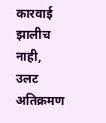कारवाई झालीच नाही, उलट अतिक्रमण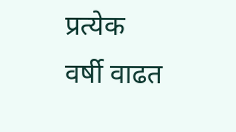प्रत्येक वर्षी वाढत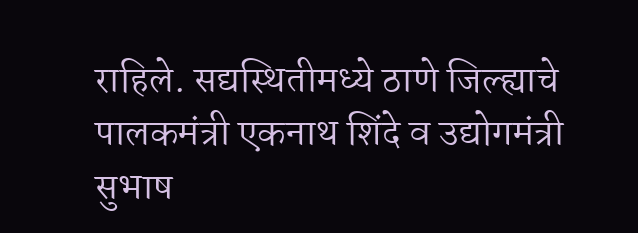राहिले. सद्यस्थितीमध्ये ठाणे जिल्ह्याचे पालकमंत्री एकनाथ शिंदे व उद्योगमंत्री सुभाष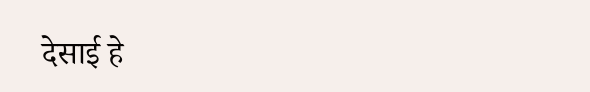देसाई हे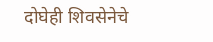दोघेही शिवसेनेचे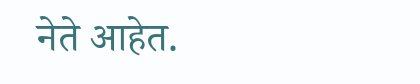नेते आहेत.